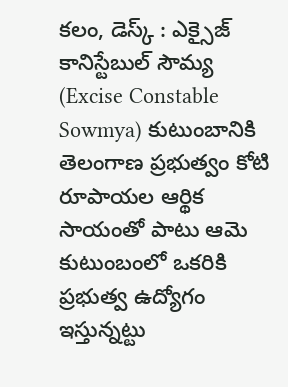కలం, డెస్క్ : ఎక్సైజ్ కానిస్టేబుల్ సౌమ్య (Excise Constable Sowmya) కుటుంబానికి తెలంగాణ ప్రభుత్వం కోటి రూపాయల ఆర్థిక సాయంతో పాటు ఆమె కుటుంబంలో ఒకరికి ప్రభుత్వ ఉద్యోగం ఇస్తున్నట్టు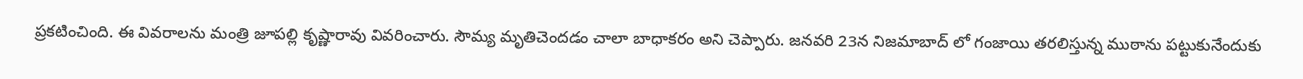ప్రకటించింది. ఈ వివరాలను మంత్రి జూపల్లి కృష్ణారావు వివరించారు. సౌమ్య మృతిచెందడం చాలా బాధాకరం అని చెప్పారు. జనవరి 23న నిజమాబాద్ లో గంజాయి తరలిస్తున్న ముఠాను పట్టుకునేందుకు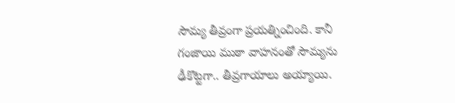సౌమ్య తీవ్రంగా ప్రయత్నించింది. కానీ గంజాయి ముఠా వాహనంతో సౌమ్యను ఢీకొట్టగా.. తీవ్రగాయాలు అయ్యాయి.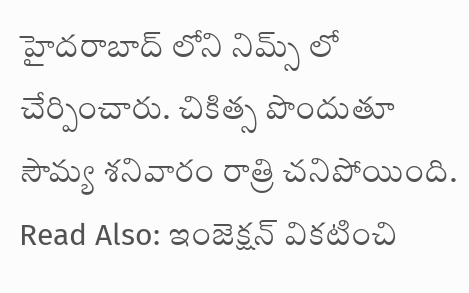హైదరాబాద్ లోని నిమ్స్ లో చేర్పించారు. చికిత్స పొందుతూ సౌమ్య శనివారం రాత్రి చనిపోయింది.
Read Also: ఇంజెక్షన్ వికటించి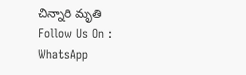చిన్నారి మృతి
Follow Us On : WhatsApp